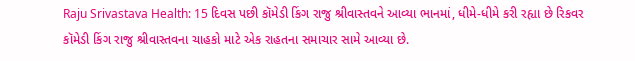Raju Srivastava Health: 15 દિવસ પછી કૉમેડી કિંગ રાજુ શ્રીવાસ્તવને આવ્યા ભાનમાં, ધીમે-ધીમે કરી રહ્યા છે રિકવર
કૉમેડી કિંગ રાજુ શ્રીવાસ્તવના ચાહકો માટે એક રાહતના સમાચાર સામે આવ્યા છે.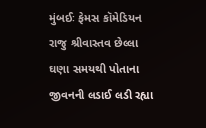મુંબઈઃ ફેમસ કૉમેડિયન રાજુ શ્રીવાસ્તવ છેલ્લા ઘણા સમયથી પોતાના જીવનની લડાઈ લડી રહ્યા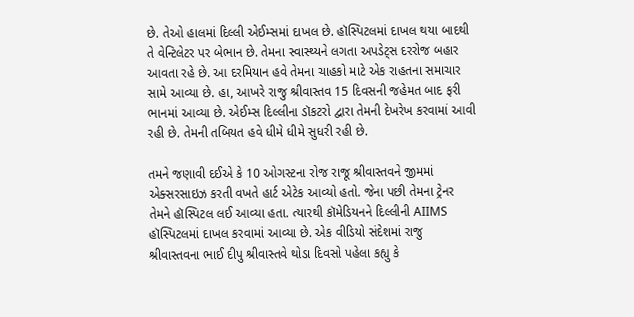છે. તેઓ હાલમાં દિલ્લી એઈમ્સમાં દાખલ છે. હૉસ્પિટલમાં દાખલ થયા બાદથી તે વેન્ટિલેટર પર બેભાન છે. તેમના સ્વાસ્થ્યને લગતા અપડેટ્સ દરરોજ બહાર આવતા રહે છે. આ દરમિયાન હવે તેમના ચાહકો માટે એક રાહતના સમાચાર સામે આવ્યા છે. હા, આખરે રાજુ શ્રીવાસ્તવ 15 દિવસની જહેમત બાદ ફરી ભાનમાં આવ્યા છે. એઈમ્સ દિલ્લીના ડૉકટરો દ્વારા તેમની દેખરેખ કરવામાં આવી રહી છે. તેમની તબિયત હવે ધીમે ધીમે સુધરી રહી છે.

તમને જણાવી દઈએ કે 10 ઓગસ્ટના રોજ રાજૂ શ્રીવાસ્તવને જીમમાં એક્સરસાઇઝ કરતી વખતે હાર્ટ એટેક આવ્યો હતો. જેના પછી તેમના ટ્રેનર તેમને હૉસ્પિટલ લઈ આવ્યા હતા. ત્યારથી કૉમેડિયનને દિલ્લીની AIIMS હૉસ્પિટલમાં દાખલ કરવામાં આવ્યા છે. એક વીડિયો સંદેશમાં રાજુ શ્રીવાસ્તવના ભાઈ દીપુ શ્રીવાસ્તવે થોડા દિવસો પહેલા કહ્યુ કે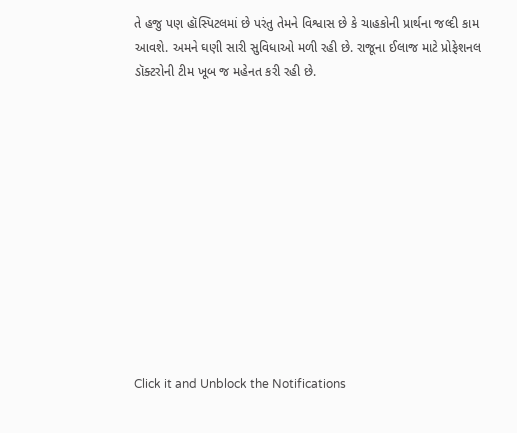તે હજુ પણ હૉસ્પિટલમાં છે પરંતુ તેમને વિશ્વાસ છે કે ચાહકોની પ્રાર્થના જલ્દી કામ આવશે. અમને ઘણી સારી સુવિધાઓ મળી રહી છે. રાજૂના ઈલાજ માટે પ્રોફેશનલ ડૉક્ટરોની ટીમ ખૂબ જ મહેનત કરી રહી છે.












Click it and Unblock the Notifications